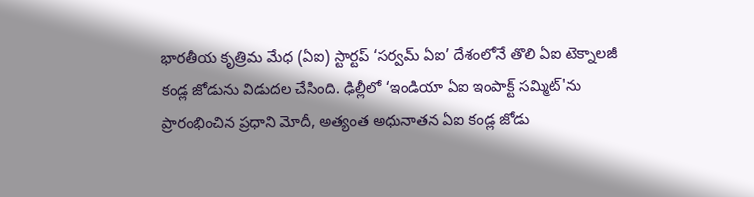భారతీయ కృత్రిమ మేధ (ఏఐ) స్టార్టప్ ‘సర్వమ్ ఏఐ’ దేశంలోనే తొలి ఏఐ టెక్నాలజీ కండ్ల జోడును విడుదల చేసింది. ఢిల్లీలో ‘ఇండియా ఏఐ ఇంపాక్ట్ సమ్మిట్'ను ప్రారంభించిన ప్రధాని మోదీ, అత్యంత అధునాతన ఏఐ కండ్ల జోడు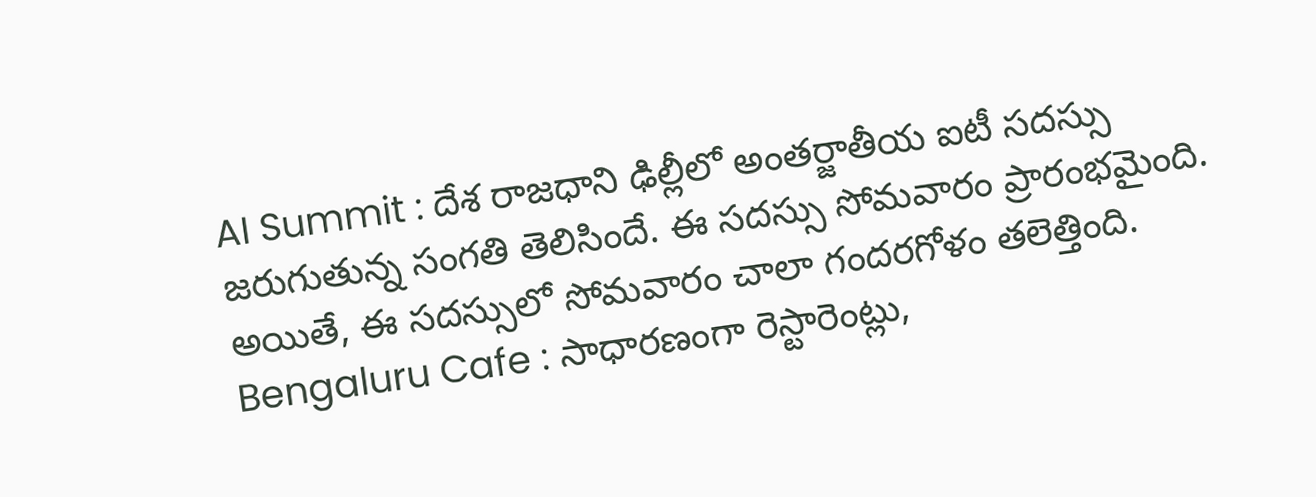AI Summit : దేశ రాజధాని ఢిల్లీలో అంతర్జాతీయ ఐటీ సదస్సు జరుగుతున్న సంగతి తెలిసిందే. ఈ సదస్సు సోమవారం ప్రారంభమైంది. అయితే, ఈ సదస్సులో సోమవారం చాలా గందరగోళం తలెత్తింది.
Bengaluru Cafe : సాధారణంగా రెస్టారెంట్లు,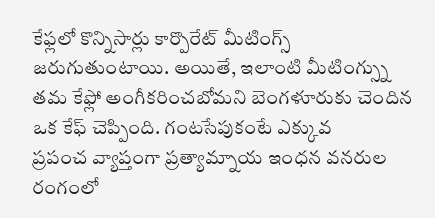కేఫ్లలో కొన్నిసార్లు కార్పొరేట్ మీటింగ్స్ జరుగుతుంటాయి. అయితే, ఇలాంటి మీటింగ్స్ను తమ కేఫ్లో అంగీకరించబోమని బెంగళూరుకు చెందిన ఒక కేఫ్ చెప్పింది. గంటసేపుకంటే ఎక్కువ
ప్రపంచ వ్యాప్తంగా ప్రత్యామ్నాయ ఇంధన వనరుల రంగంలో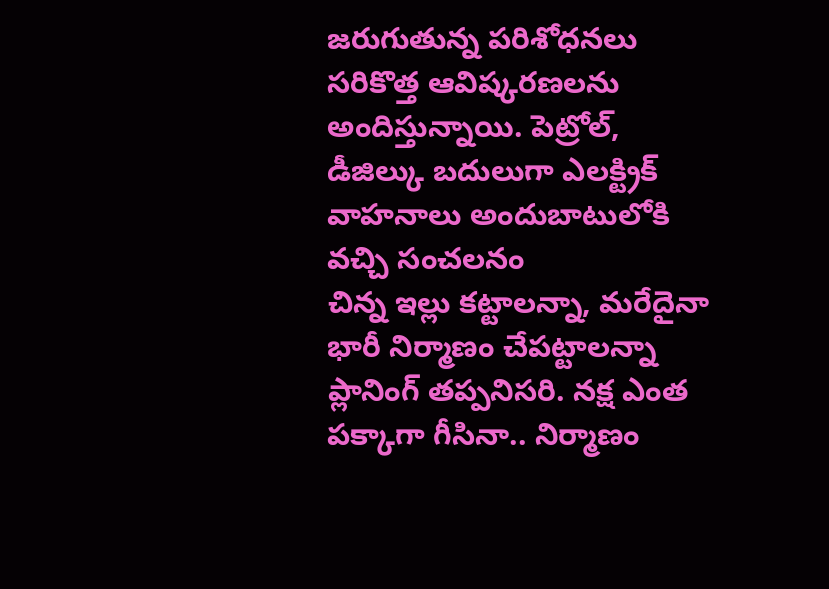జరుగుతున్న పరిశోధనలు సరికొత్త ఆవిష్కరణలను అందిస్తున్నాయి. పెట్రోల్, డీజిల్కు బదులుగా ఎలక్ట్రిక్ వాహనాలు అందుబాటులోకి వచ్చి సంచలనం
చిన్న ఇల్లు కట్టాలన్నా, మరేదైనా భారీ నిర్మాణం చేపట్టాలన్నా ప్లానింగ్ తప్పనిసరి. నక్ష ఎంత పక్కాగా గీసినా.. నిర్మాణం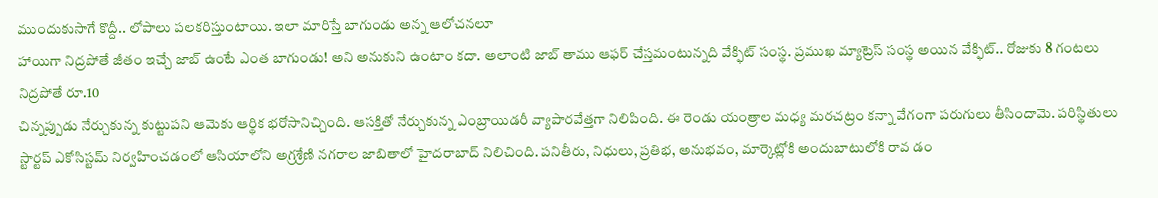ముందుకుసాగే కొద్దీ.. లోపాలు పలకరిస్తుంటాయి. ఇలా మారిస్తే బాగుండు అన్న ఆలోచనలూ
హాయిగా నిద్రపోతే జీతం ఇచ్చే జాబ్ ఉంటే ఎంత బాగుండు! అని అనుకుని ఉంటాం కదా. అలాంటి జాబ్ తాము ఆఫర్ చేస్తమంటున్నది వేక్ఫిట్ సంస్థ. ప్రముఖ మ్యాట్రెస్ సంస్థ అయిన వేక్ఫిట్.. రోజుకు 8 గంటలు నిద్రపోతే రూ.10
చిన్నప్పుడు నేర్చుకున్న కుట్టుపని ఆమెకు ఆర్థిక భరోసానిచ్చింది. ఆసక్తితో నేర్చుకున్న ఎంబ్రాయిడరీ వ్యాపారవేత్తగా నిలిపింది. ఈ రెండు యంత్రాల మధ్య మరచట్రం కన్నా వేగంగా పరుగులు తీసిందామె. పరిస్థితులు
స్టార్టప్ ఎకోసిస్టమ్ నిర్వహించడంలో ఆసియాలోని అగ్రశ్రేణి నగరాల జాబితాలో హైదరాబాద్ నిలిచింది. పనితీరు, నిధులు, ప్రతిభ, అనుభవం, మార్కెట్లోకి అందుబాటులోకి రావ డం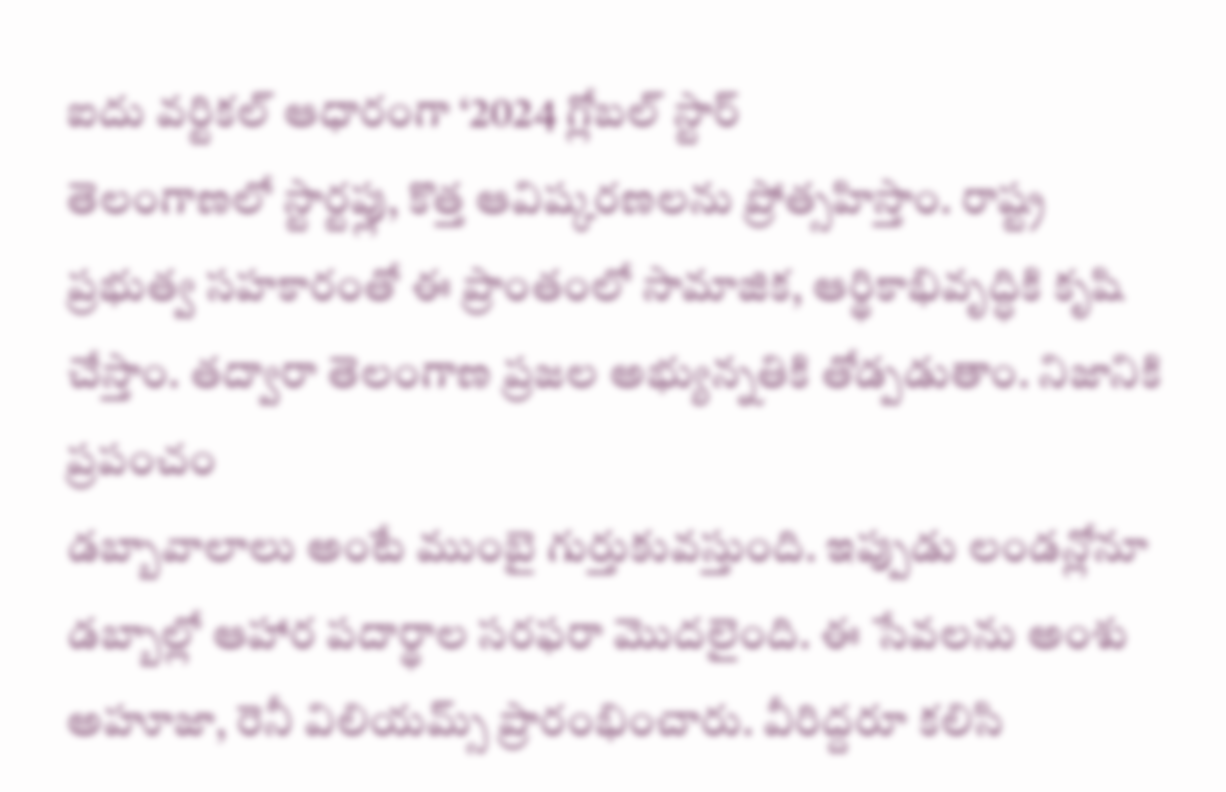ఐదు వర్టికల్ ఆధారంగా ‘2024 గ్లోబల్ స్టార్
తెలంగాణలో స్టార్టప్లు, కొత్త ఆవిష్కరణలను ప్రోత్సహిస్తాం. రాష్ట్ర ప్రభుత్వ సహకారంతో ఈ ప్రాంతంలో సామాజిక, ఆర్థికాభివృద్ధికి కృషి చేస్తాం. తద్వారా తెలంగాణ ప్రజల అభ్యున్నతికి తోడ్పడుతాం. నిజానికి ప్రపంచం
డబ్బావాలాలు అంటే ముంబై గుర్తుకువస్తుంది. ఇప్పుడు లండన్లోనూ డబ్బాల్లో ఆహార పదార్థాల సరఫరా మొదలైంది. ఈ సేవలను అంశు అహూజా, రెనీ విలియమ్స్ ప్రారంభించారు. వీరిద్దరూ కలిసి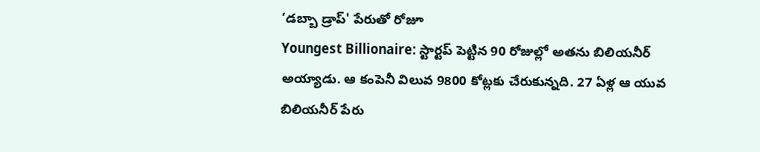‘డబ్బా డ్రాప్' పేరుతో రోజూ
Youngest Billionaire: స్టార్టప్ పెట్టిన 90 రోజుల్లో అతను బిలియనీర్ అయ్యాడు. ఆ కంపెనీ విలువ 9800 కోట్లకు చేరుకున్నది. 27 ఏళ్ల ఆ యువ బిలియనీర్ పేరు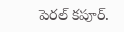పెరల్ కపూర్.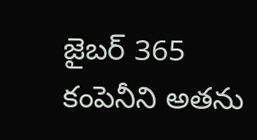జైబర్ 365 కంపెనీని అతను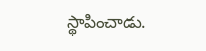స్థాపించాడు.